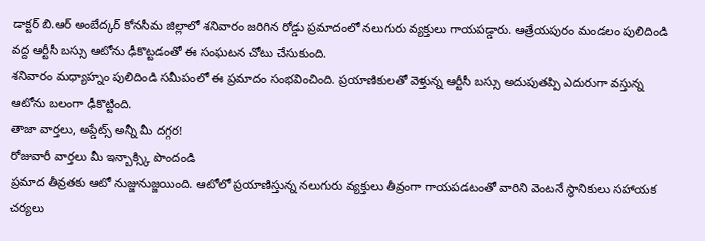డాక్టర్ బి.ఆర్ అంబేద్కర్ కోనసీమ జిల్లాలో శనివారం జరిగిన రోడ్డు ప్రమాదంలో నలుగురు వ్యక్తులు గాయపడ్డారు. ఆత్రేయపురం మండలం పులిదిండి వద్ద ఆర్టీసీ బస్సు ఆటోను ఢీకొట్టడంతో ఈ సంఘటన చోటు చేసుకుంది.
శనివారం మధ్యాహ్నం పులిదిండి సమీపంలో ఈ ప్రమాదం సంభవించింది. ప్రయాణికులతో వెళ్తున్న ఆర్టీసీ బస్సు అదుపుతప్పి ఎదురుగా వస్తున్న ఆటోను బలంగా ఢీకొట్టింది.
తాజా వార్తలు, అప్డేట్స్ అన్నీ మీ దగ్గర!
రోజువారీ వార్తలు మీ ఇన్బాక్స్కి పొందండి
ప్రమాద తీవ్రతకు ఆటో నుజ్జునుజ్జయింది. ఆటోలో ప్రయాణిస్తున్న నలుగురు వ్యక్తులు తీవ్రంగా గాయపడటంతో వారిని వెంటనే స్థానికులు సహాయక చర్యలు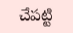చేపట్టి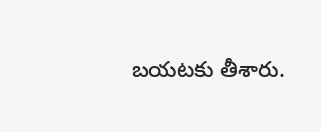బయటకు తీశారు.